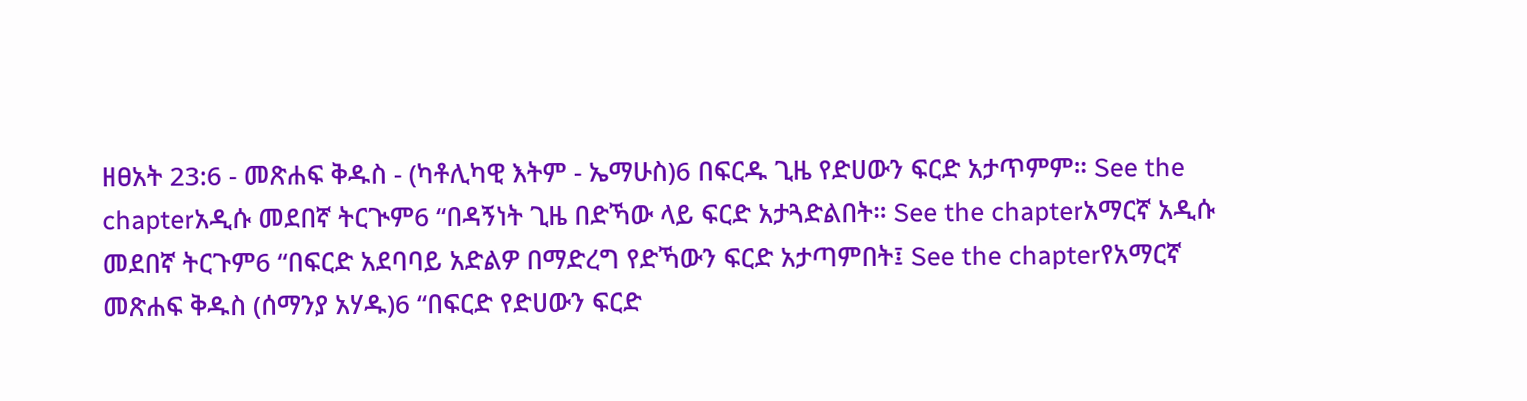ዘፀአት 23:6 - መጽሐፍ ቅዱስ - (ካቶሊካዊ እትም - ኤማሁስ)6 በፍርዱ ጊዜ የድሀውን ፍርድ አታጥምም። See the chapterአዲሱ መደበኛ ትርጒም6 “በዳኝነት ጊዜ በድኻው ላይ ፍርድ አታጓድልበት። See the chapterአማርኛ አዲሱ መደበኛ ትርጉም6 “በፍርድ አደባባይ አድልዎ በማድረግ የድኻውን ፍርድ አታጣምበት፤ See the chapterየአማርኛ መጽሐፍ ቅዱስ (ሰማንያ አሃዱ)6 “በፍርድ የድሀውን ፍርድ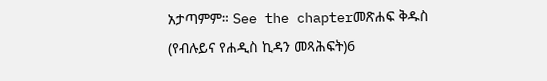አታጣምም። See the chapterመጽሐፍ ቅዱስ (የብሉይና የሐዲስ ኪዳን መጻሕፍት)6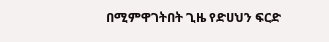በሚምዋገትበት ጊዜ የድሀህን ፍርድ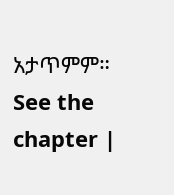አታጥምም። See the chapter |